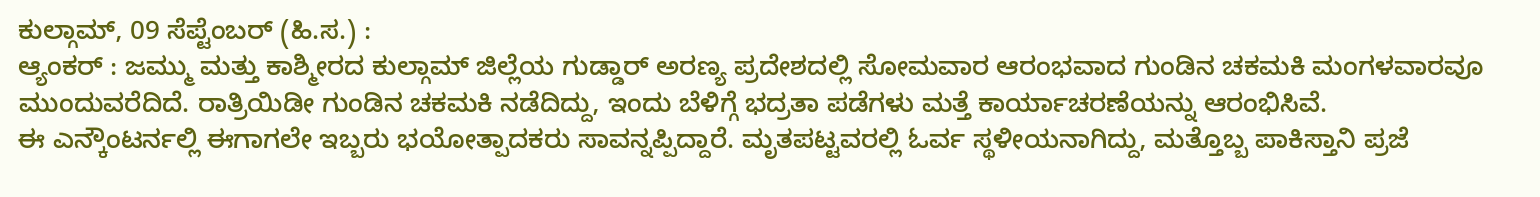ಕುಲ್ಗಾಮ್, 09 ಸೆಪ್ಟೆಂಬರ್ (ಹಿ.ಸ.) :
ಆ್ಯಂಕರ್ : ಜಮ್ಮು ಮತ್ತು ಕಾಶ್ಮೀರದ ಕುಲ್ಗಾಮ್ ಜಿಲ್ಲೆಯ ಗುಡ್ಡಾರ್ ಅರಣ್ಯ ಪ್ರದೇಶದಲ್ಲಿ ಸೋಮವಾರ ಆರಂಭವಾದ ಗುಂಡಿನ ಚಕಮಕಿ ಮಂಗಳವಾರವೂ ಮುಂದುವರೆದಿದೆ. ರಾತ್ರಿಯಿಡೀ ಗುಂಡಿನ ಚಕಮಕಿ ನಡೆದಿದ್ದು, ಇಂದು ಬೆಳಿಗ್ಗೆ ಭದ್ರತಾ ಪಡೆಗಳು ಮತ್ತೆ ಕಾರ್ಯಾಚರಣೆಯನ್ನು ಆರಂಭಿಸಿವೆ.
ಈ ಎನ್ಕೌಂಟರ್ನಲ್ಲಿ ಈಗಾಗಲೇ ಇಬ್ಬರು ಭಯೋತ್ಪಾದಕರು ಸಾವನ್ನಪ್ಪಿದ್ದಾರೆ. ಮೃತಪಟ್ಟವರಲ್ಲಿ ಓರ್ವ ಸ್ಥಳೀಯನಾಗಿದ್ದು, ಮತ್ತೊಬ್ಬ ಪಾಕಿಸ್ತಾನಿ ಪ್ರಜೆ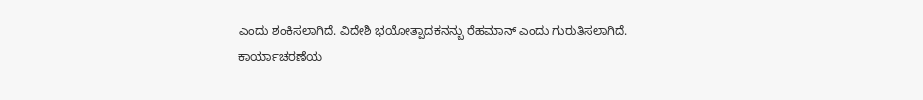ಎಂದು ಶಂಕಿಸಲಾಗಿದೆ. ವಿದೇಶಿ ಭಯೋತ್ಪಾದಕನನ್ಬು ರೆಹಮಾನ್ ಎಂದು ಗುರುತಿಸಲಾಗಿದೆ.
ಕಾರ್ಯಾಚರಣೆಯ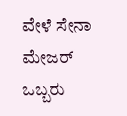ವೇಳೆ ಸೇನಾ ಮೇಜರ್ ಒಬ್ಬರು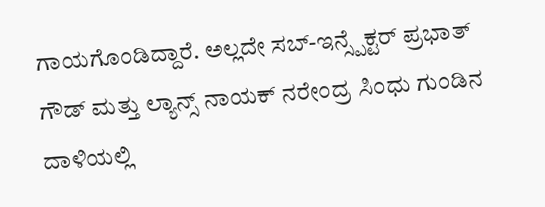ಗಾಯಗೊಂಡಿದ್ದಾರೆ. ಅಲ್ಲದೇ ಸಬ್-ಇನ್ಸ್ಪೆಕ್ಟರ್ ಪ್ರಭಾತ್ ಗೌಡ್ ಮತ್ತು ಲ್ಯಾನ್ಸ್ ನಾಯಕ್ ನರೇಂದ್ರ ಸಿಂಧು ಗುಂಡಿನ ದಾಳಿಯಲ್ಲಿ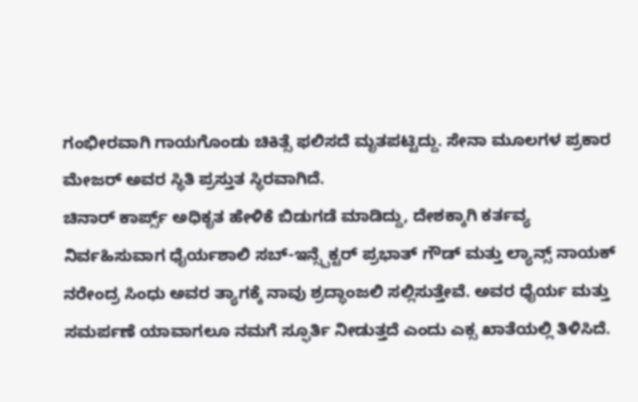ಗಂಭೀರವಾಗಿ ಗಾಯಗೊಂಡು ಚಿಕಿತ್ಸೆ ಫಲಿಸದೆ ಮೃತಪಟ್ಟಿದ್ದು. ಸೇನಾ ಮೂಲಗಳ ಪ್ರಕಾರ ಮೇಜರ್ ಅವರ ಸ್ಥಿತಿ ಪ್ರಸ್ತುತ ಸ್ಥಿರವಾಗಿದೆ.
ಚಿನಾರ್ ಕಾರ್ಪ್ಸ್ ಅಧಿಕೃತ ಹೇಳಿಕೆ ಬಿಡುಗಡೆ ಮಾಡಿದ್ದು, ದೇಶಕ್ಕಾಗಿ ಕರ್ತವ್ಯ ನಿರ್ವಹಿಸುವಾಗ ಧೈರ್ಯಶಾಲಿ ಸಬ್-ಇನ್ಸ್ಪೆಕ್ಟರ್ ಪ್ರಭಾತ್ ಗೌಡ್ ಮತ್ತು ಲ್ಯಾನ್ಸ್ ನಾಯಕ್ ನರೇಂದ್ರ ಸಿಂಧು ಅವರ ತ್ಯಾಗಕ್ಕೆ ನಾವು ಶ್ರದ್ಧಾಂಜಲಿ ಸಲ್ಲಿಸುತ್ತೇವೆ. ಅವರ ಧೈರ್ಯ ಮತ್ತು ಸಮರ್ಪಣೆ ಯಾವಾಗಲೂ ನಮಗೆ ಸ್ಫೂರ್ತಿ ನೀಡುತ್ತದೆ ಎಂದು ಎಕ್ಸ ಖಾತೆಯಲ್ಲಿ ತಿಳಿಸಿದೆ.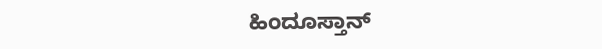ಹಿಂದೂಸ್ತಾನ್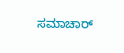ಸಮಾಚಾರ್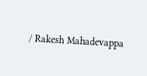/ Rakesh Mahadevappa